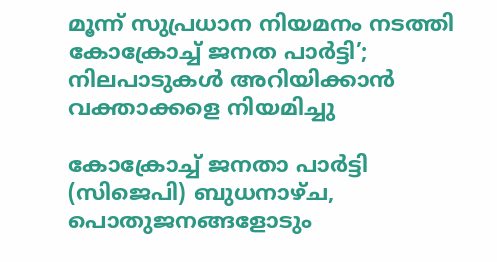മൂന്ന് സുപ്രധാന നിയമനം നടത്തി കോക്രോച്ച് ജനത പാർട്ടി’; നിലപാടുകൾ അറിയിക്കാൻ വക്താക്കളെ നിയമിച്ചു

കോക്രോച്ച് ജനതാ പാർട്ടി (സിജെപി) ബുധനാഴ്ച, പൊതുജനങ്ങളോടും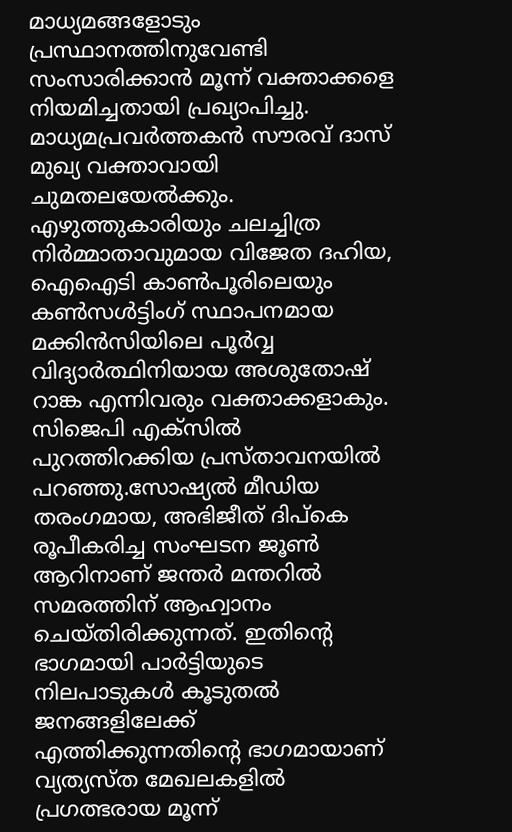മാധ്യമങ്ങളോടും പ്രസ്ഥാനത്തിനുവേണ്ടി സംസാരിക്കാൻ മൂന്ന് വക്താക്കളെ നിയമിച്ചതായി പ്രഖ്യാപിച്ചു. മാധ്യമപ്രവർത്തകൻ സൗരവ് ദാസ് മുഖ്യ വക്താവായി ചുമതലയേൽക്കും. എഴുത്തുകാരിയും ചലച്ചിത്ര നിർമ്മാതാവുമായ വിജേത ദഹിയ, ഐഐടി കാൺപൂരിലെയും കൺസൾട്ടിംഗ് സ്ഥാപനമായ മക്കിൻസിയിലെ പൂർവ്വ വിദ്യാർത്ഥിനിയായ അശുതോഷ് റാങ്ക എന്നിവരും വക്താക്കളാകും. സിജെപി എക്സിൽ പുറത്തിറക്കിയ പ്രസ്താവനയിൽ പറഞ്ഞു.സോഷ്യൽ മീഡിയ തരംഗമായ, അഭിജീത് ദിപ്കെ രൂപീകരിച്ച സംഘടന ജൂൺ ആറിനാണ് ജന്തർ മന്തറിൽ സമരത്തിന് ആഹ്വാനം ചെയ്തിരിക്കുന്നത്. ഇതിൻ്റെ ഭാഗമായി പാർട്ടിയുടെ നിലപാടുകൾ കൂടുതൽ ജനങ്ങളിലേക്ക് എത്തിക്കുന്നതിൻ്റെ ഭാഗമായാണ് വ്യത്യസ്ത മേഖലകളിൽ പ്രഗത്ഭരായ മൂന്ന്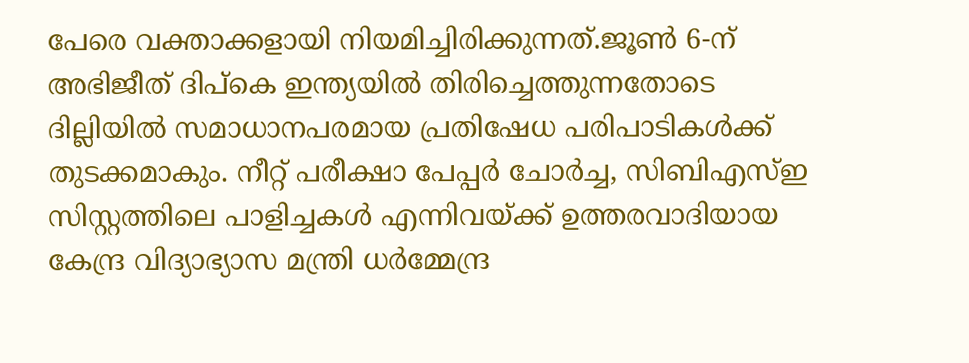പേരെ വക്താക്കളായി നിയമിച്ചിരിക്കുന്നത്.ജൂൺ 6-ന് അഭിജീത് ദിപ്കെ ഇന്ത്യയിൽ തിരിച്ചെത്തുന്നതോടെ ദില്ലിയിൽ സമാധാനപരമായ പ്രതിഷേധ പരിപാടികൾക്ക് തുടക്കമാകും. നീറ്റ് പരീക്ഷാ പേപ്പർ ചോർച്ച, സിബിഎസ്ഇ സിസ്റ്റത്തിലെ പാളിച്ചകൾ എന്നിവയ്ക്ക് ഉത്തരവാദിയായ കേന്ദ്ര വിദ്യാഭ്യാസ മന്ത്രി ധർമ്മേന്ദ്ര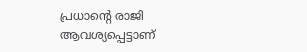പ്രധാന്റെ രാജി ആവശ്യപ്പെട്ടാണ്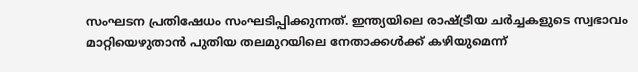സംഘടന പ്രതിഷേധം സംഘടിപ്പിക്കുന്നത്. ഇന്ത്യയിലെ രാഷ്ട്രീയ ചർച്ചകളുടെ സ്വഭാവം മാറ്റിയെഴുതാൻ പുതിയ തലമുറയിലെ നേതാക്കൾക്ക് കഴിയുമെന്ന്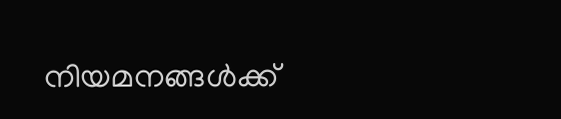നിയമനങ്ങൾക്ക്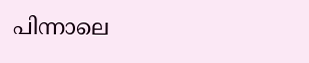പിന്നാലെ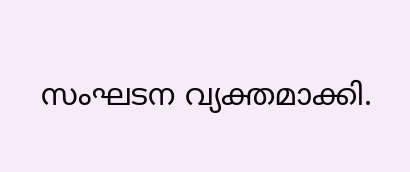സംഘടന വ്യക്തമാക്കി.